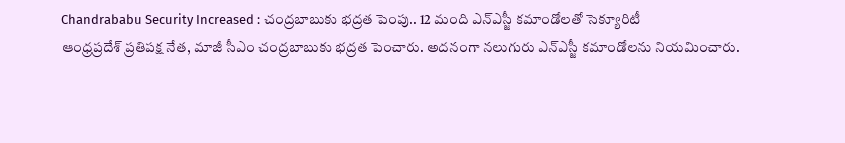Chandrababu Security Increased : చంద్రబాబుకు భద్రత పెంపు.. 12 మంది ఎన్ఎస్జీ కమాండోలతో సెక్యూరిటీ
ఆంధ్రప్రదేశ్ ప్రతిపక్ష నేత, మాజీ సీఎం చంద్రబాబుకు భద్రత పెంచారు. అదనంగా నలుగురు ఎన్ఎస్జీ కమాండోలను నియమించారు.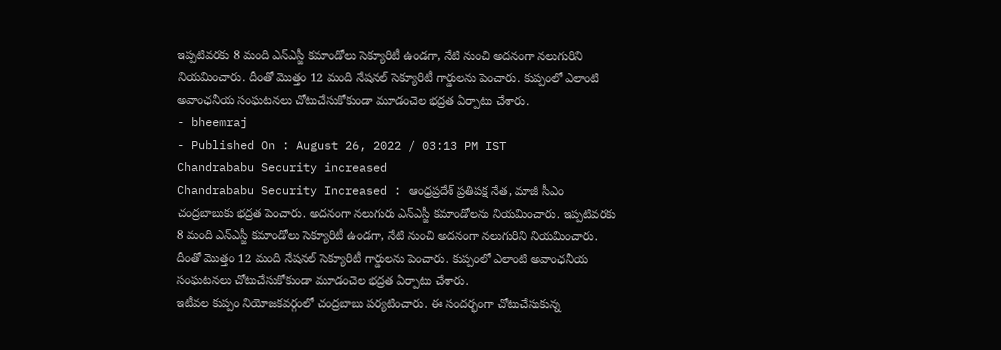ఇప్పటివరకు 8 మంది ఎన్ఎస్జీ కమాండోలు సెక్యూరిటీ ఉండగా, నేటి నుంచి అదనంగా నలుగురిని నియమించారు. దీంతో మొత్తం 12 మంది నేషనల్ సెక్యూరిటీ గార్డులను పెంచారు. కుప్పంలో ఎలాంటి అవాంఛనీయ సంఘటనలు చోటుచేసుకోకుండా మూడంచెల భద్రత ఏర్పాటు చేశారు.
- bheemraj
- Published On : August 26, 2022 / 03:13 PM IST
Chandrababu Security increased
Chandrababu Security Increased : ఆంధ్రప్రదేశ్ ప్రతిపక్ష నేత, మాజీ సీఎం చంద్రబాబుకు భద్రత పెంచారు. అదనంగా నలుగురు ఎన్ఎస్జీ కమాండోలను నియమించారు. ఇప్పటివరకు 8 మంది ఎన్ఎస్జీ కమాండోలు సెక్యూరిటీ ఉండగా, నేటి నుంచి అదనంగా నలుగురిని నియమించారు. దీంతో మొత్తం 12 మంది నేషనల్ సెక్యూరిటీ గార్డులను పెంచారు. కుప్పంలో ఎలాంటి అవాంఛనీయ సంఘటనలు చోటుచేసుకోకుండా మూడంచెల భద్రత ఏర్పాటు చేశారు.
ఇటీవల కుప్పం నియోజకవర్గంలో చంద్రబాబు పర్యటించారు. ఈ సందర్భంగా చోటుచేసుకున్న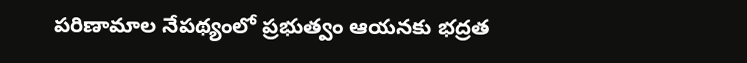పరిణామాల నేపథ్యంలో ప్రభుత్వం ఆయనకు భద్రత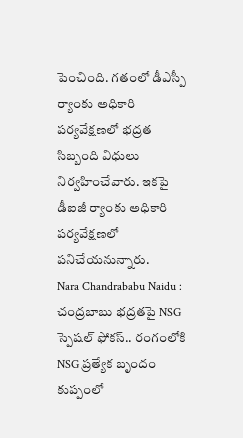పెంచింది. గతంలో డీఎస్పీ ర్యాంకు అధికారి పర్యవేక్షణలో భద్రత సిబ్బంది విధులు నిర్వహించేవారు. ఇకపై డీఐజీ ర్యాంకు అధికారి పర్యవేక్షణలో పనిచేయనున్నారు.
Nara Chandrababu Naidu : చంద్రబాబు భద్రతపై NSG స్పెషల్ ఫోకస్.. రంగంలోకి NSG ప్రత్యేక బృందం
కుప్పంలో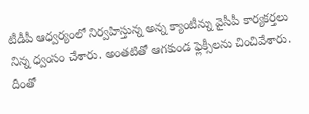టీడీపీ ఆధ్వర్యంలో నిర్వహిస్తున్న అన్న క్యాంటీన్ను వైసీపీ కార్యకర్తలు నిన్న ధ్వంసం చేశారు. అంతటితో ఆగకుండ ఫ్లెక్సీలను చించివేశారు. దీంతో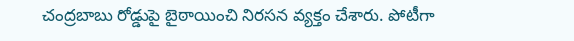చంద్రబాబు రోడ్డుపై బైఠాయించి నిరసన వ్యక్తం చేశారు. పోటీగా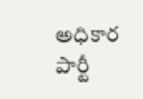అధికార పార్టీ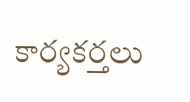కార్యకర్తలు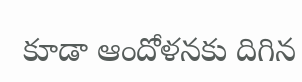కూడా ఆందోళనకు దిగిన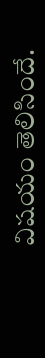విషయం తెలిసిందే.